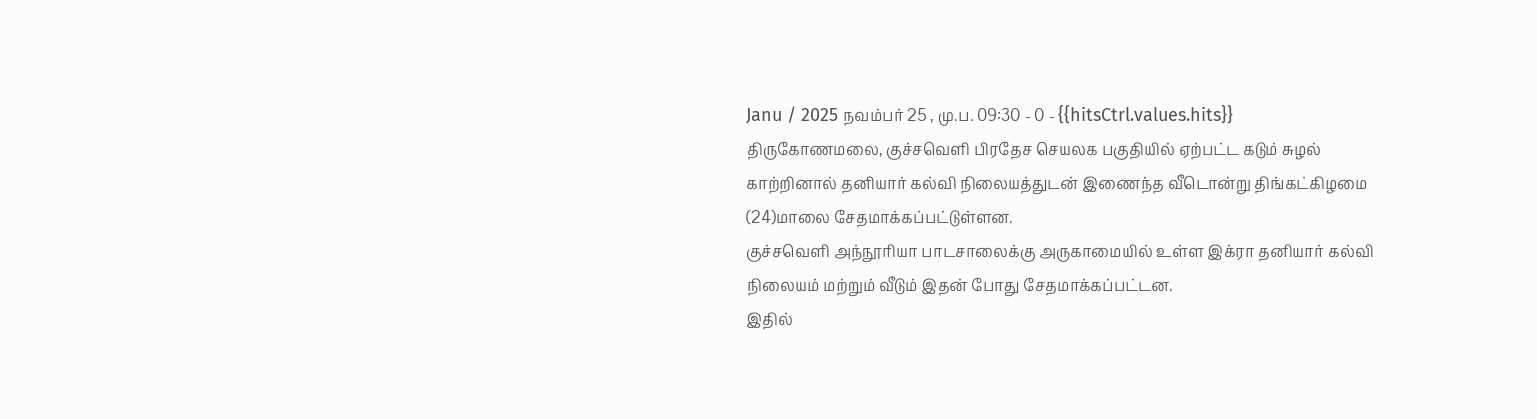Janu / 2025 நவம்பர் 25 , மு.ப. 09:30 - 0 - {{hitsCtrl.values.hits}}
திருகோணமலை, குச்சவெளி பிரதேச செயலக பகுதியில் ஏற்பட்ட கடும் சுழல் காற்றினால் தனியார் கல்வி நிலையத்துடன் இணைந்த வீடொன்று திங்கட்கிழமை (24)மாலை சேதமாக்கப்பட்டுள்ளன.
குச்சவெளி அந்நூரியா பாடசாலைக்கு அருகாமையில் உள்ள இக்ரா தனியார் கல்வி நிலையம் மற்றும் வீடும் இதன் போது சேதமாக்கப்பட்டன.
இதில்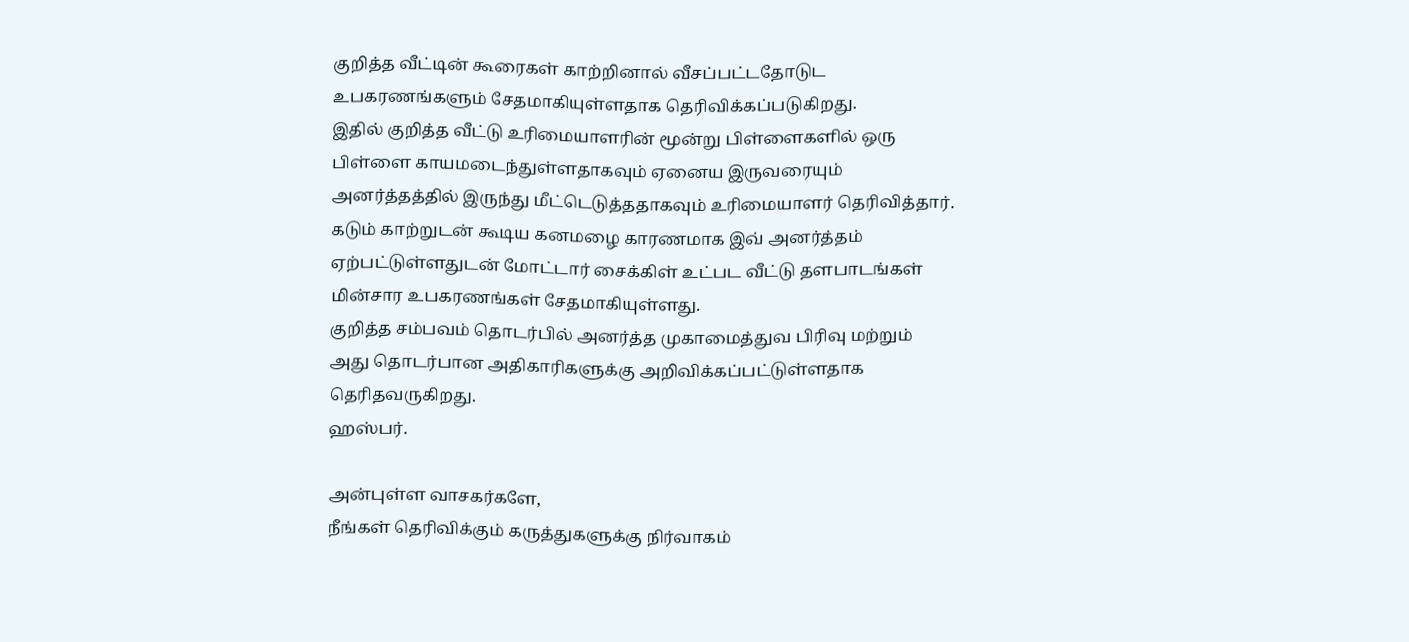குறித்த வீட்டின் கூரைகள் காற்றினால் வீசப்பட்டதோடுட உபகரணங்களும் சேதமாகியுள்ளதாக தெரிவிக்கப்படுகிறது.
இதில் குறித்த வீட்டு உரிமையாளரின் மூன்று பிள்ளைகளில் ஒரு பிள்ளை காயமடைந்துள்ளதாகவும் ஏனைய இருவரையும் அனர்த்தத்தில் இருந்து மீட்டெடுத்ததாகவும் உரிமையாளர் தெரிவித்தார்.
கடும் காற்றுடன் கூடிய கனமழை காரணமாக இவ் அனர்த்தம் ஏற்பட்டுள்ளதுடன் மோட்டார் சைக்கிள் உட்பட வீட்டு தளபாடங்கள் மின்சார உபகரணங்கள் சேதமாகியுள்ளது.
குறித்த சம்பவம் தொடர்பில் அனர்த்த முகாமைத்துவ பிரிவு மற்றும் அது தொடர்பான அதிகாரிகளுக்கு அறிவிக்கப்பட்டுள்ளதாக தெரிதவருகிறது.
ஹஸ்பர்.

அன்புள்ள வாசகர்களே,
நீங்கள் தெரிவிக்கும் கருத்துகளுக்கு நிர்வாகம்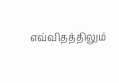எவ்விதத்திலும்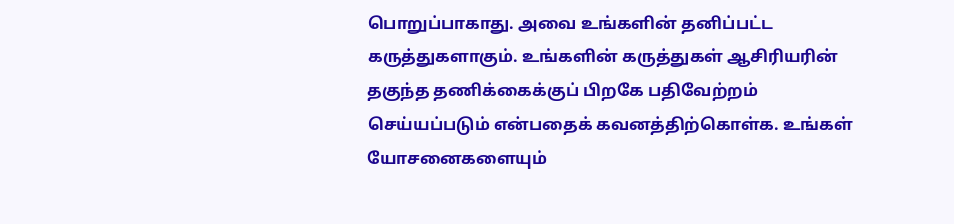பொறுப்பாகாது. அவை உங்களின் தனிப்பட்ட கருத்துகளாகும். உங்களின் கருத்துகள் ஆசிரியரின் தகுந்த தணிக்கைக்குப் பிறகே பதிவேற்றம் செய்யப்படும் என்பதைக் கவனத்திற்கொள்க. உங்கள் யோசனைகளையும்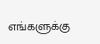எங்களுக்கு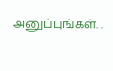அனுப்புங்கள். .